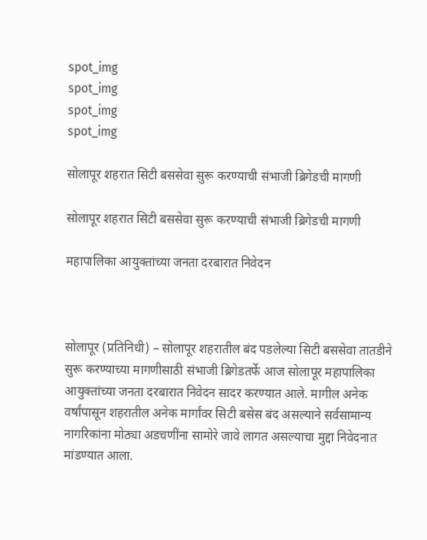spot_img
spot_img
spot_img
spot_img

सोलापूर शहरात सिटी बससेवा सुरू करण्याची संभाजी ब्रिगेडची मागणी

सोलापूर शहरात सिटी बससेवा सुरू करण्याची संभाजी ब्रिगेडची मागणी

महापालिका आयुक्तांच्या जनता दरबारात निवेदन



सोलापूर (प्रतिनिधी) – सोलापूर शहरातील बंद पडलेल्या सिटी बससेवा तातडीने सुरू करण्याच्या मागणीसाठी संभाजी ब्रिगेडतर्फे आज सोलापूर महापालिका आयुक्तांच्या जनता दरबारात निवेदन सादर करण्यात आले. मागील अनेक वर्षांपासून शहरातील अनेक मार्गांवर सिटी बसेस बंद असल्याने सर्वसामान्य नागरिकांना मोठ्या अडचणींना सामोरे जावे लागत असल्याचा मुद्दा निवेदनात मांडण्यात आला.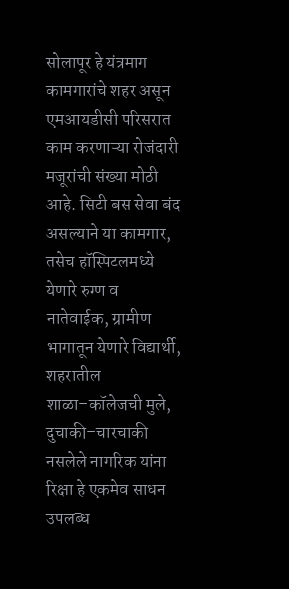सोलापूर हे यंत्रमाग कामगारांचे शहर असून एमआयडीसी परिसरात काम करणाऱ्या रोजंदारी मजूरांची संख्या मोठी आहे. सिटी बस सेवा बंद असल्याने या कामगार, तसेच हॉस्पिटलमध्ये येणारे रुग्ण व नातेवाईक, ग्रामीण भागातून येणारे विद्यार्थी, शहरातील शाळा–कॉलेजची मुले, दुचाकी–चारचाकी नसलेले नागरिक यांना रिक्षा हे एकमेव साधन उपलब्ध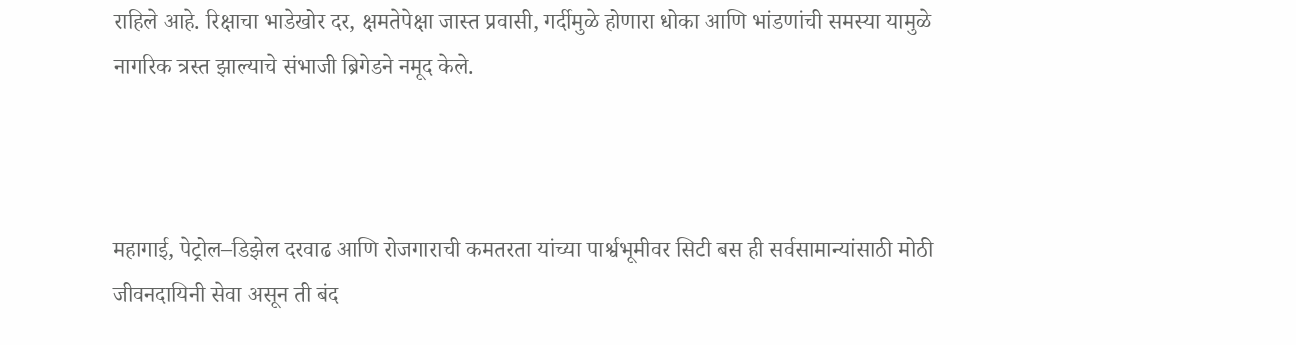राहिले आहे. रिक्षाचा भाडेखोर दर, क्षमतेपेक्षा जास्त प्रवासी, गर्दीमुळे होणारा धोका आणि भांडणांची समस्या यामुळे नागरिक त्रस्त झाल्याचे संभाजी ब्रिगेडने नमूद केले.



महागाई, पेट्रोल–डिझेल दरवाढ आणि रोजगाराची कमतरता यांच्या पार्श्वभूमीवर सिटी बस ही सर्वसामान्यांसाठी मोठी जीवनदायिनी सेवा असून ती बंद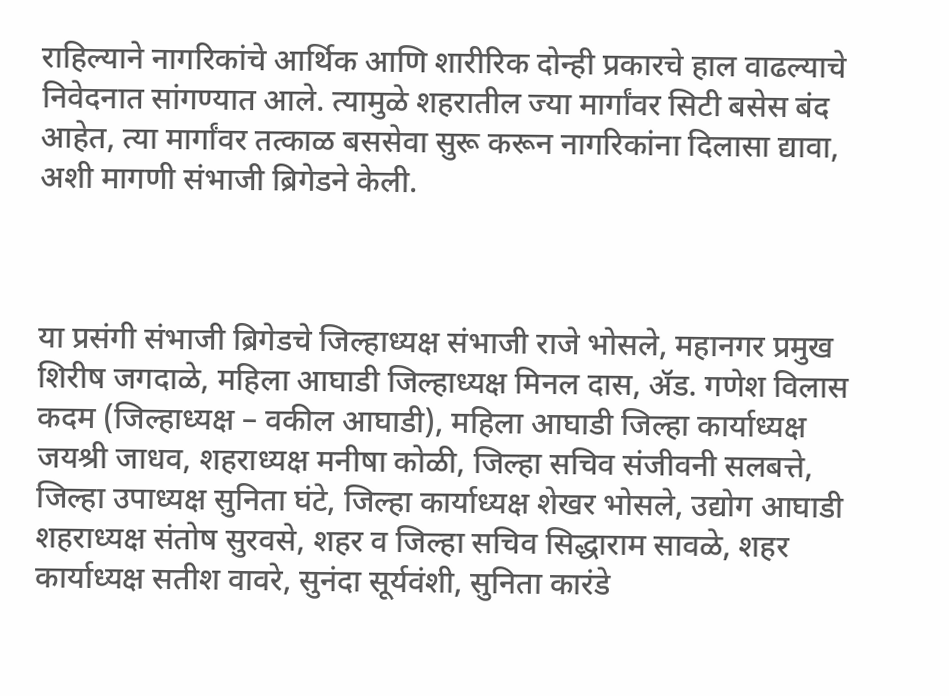राहिल्याने नागरिकांचे आर्थिक आणि शारीरिक दोन्ही प्रकारचे हाल वाढल्याचे निवेदनात सांगण्यात आले. त्यामुळे शहरातील ज्या मार्गांवर सिटी बसेस बंद आहेत, त्या मार्गांवर तत्काळ बससेवा सुरू करून नागरिकांना दिलासा द्यावा, अशी मागणी संभाजी ब्रिगेडने केली.



या प्रसंगी संभाजी ब्रिगेडचे जिल्हाध्यक्ष संभाजी राजे भोसले, महानगर प्रमुख शिरीष जगदाळे, महिला आघाडी जिल्हाध्यक्ष मिनल दास, ॲड. गणेश विलास कदम (जिल्हाध्यक्ष – वकील आघाडी), महिला आघाडी जिल्हा कार्याध्यक्ष जयश्री जाधव, शहराध्यक्ष मनीषा कोळी, जिल्हा सचिव संजीवनी सलबत्ते, जिल्हा उपाध्यक्ष सुनिता घंटे, जिल्हा कार्याध्यक्ष शेखर भोसले, उद्योग आघाडी शहराध्यक्ष संतोष सुरवसे, शहर व जिल्हा सचिव सिद्धाराम सावळे, शहर कार्याध्यक्ष सतीश वावरे, सुनंदा सूर्यवंशी, सुनिता कारंडे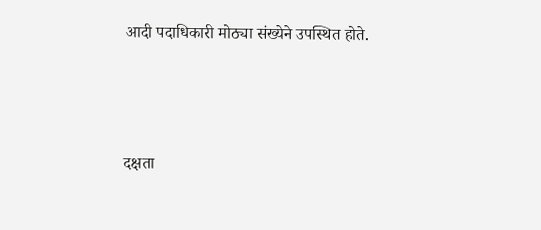आदी पदाधिकारी मोठ्या संख्येने उपस्थित होते.



दक्षता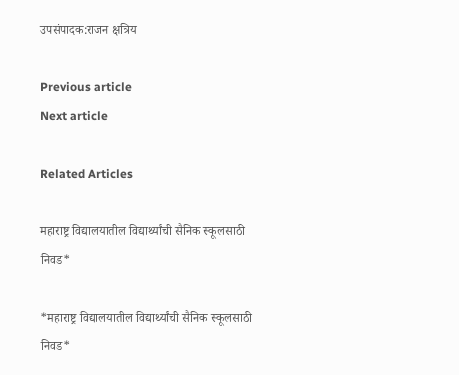उपसंपादक:राजन क्षत्रिय

Previous article
Next article

Related Articles

महाराष्ट्र विद्यालयातील विद्यार्थ्यांची सैनिक स्कूलसाठी निवड*

*महाराष्ट्र विद्यालयातील विद्यार्थ्यांची सैनिक स्कूलसाठी निवड*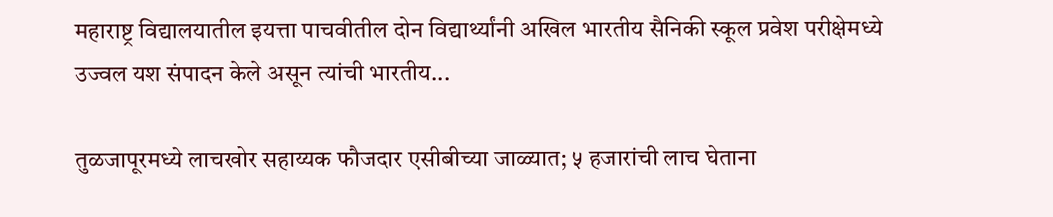महाराष्ट्र विद्यालयातील इयत्ता पाचवीतील दोन विद्यार्थ्यांनी अखिल भारतीय सैनिकी स्कूल प्रवेश परीक्षेमध्ये उज्वल यश संपादन केले असून त्यांची भारतीय...

तुळजापूरमध्ये लाचखोर सहाय्यक फौजदार एसीबीच्या जाळ्यात; ५ हजारांची लाच घेताना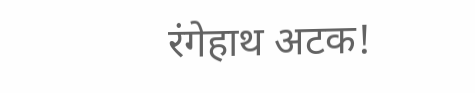रंगेहाथ अटक!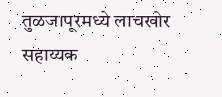तुळजापूरमध्ये लाचखोर सहाय्यक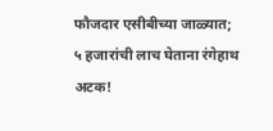फौजदार एसीबीच्या जाळ्यात; ५ हजारांची लाच घेताना रंगेहाथ अटक!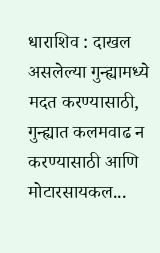धाराशिव : दाखल असलेल्या गुन्ह्यामध्ये मदत करण्यासाठी, गुन्ह्यात कलमवाढ न करण्यासाठी आणि मोटारसायकल...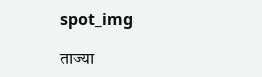spot_img

ताज्या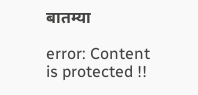बातम्या

error: Content is protected !!